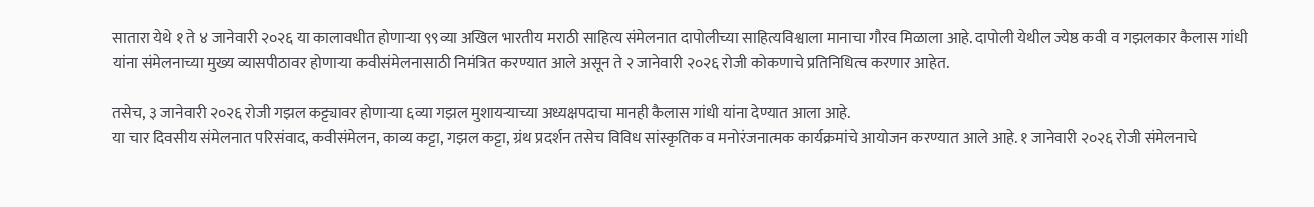सातारा येथे १ ते ४ जानेवारी २०२६ या कालावधीत होणाऱ्या ९९व्या अखिल भारतीय मराठी साहित्य संमेलनात दापोलीच्या साहित्यविश्वाला मानाचा गौरव मिळाला आहे. दापोली येथील ज्येष्ठ कवी व गझलकार कैलास गांधी यांना संमेलनाच्या मुख्य व्यासपीठावर होणाऱ्या कवीसंमेलनासाठी निमंत्रित करण्यात आले असून ते २ जानेवारी २०२६ रोजी कोकणाचे प्रतिनिधित्व करणार आहेत.

तसेच, ३ जानेवारी २०२६ रोजी गझल कट्ट्यावर होणाऱ्या ६व्या गझल मुशायऱ्याच्या अध्यक्षपदाचा मानही कैलास गांधी यांना देण्यात आला आहे.
या चार दिवसीय संमेलनात परिसंवाद, कवीसंमेलन, काव्य कट्टा, गझल कट्टा, ग्रंथ प्रदर्शन तसेच विविध सांस्कृतिक व मनोरंजनात्मक कार्यक्रमांचे आयोजन करण्यात आले आहे. १ जानेवारी २०२६ रोजी संमेलनाचे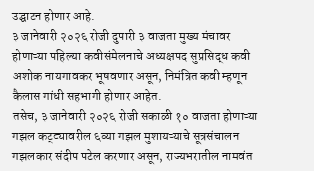उद्घाटन होणार आहे.
३ जानेवारी २०२६ रोजी दुपारी ३ वाजता मुख्य मंचावर होणाऱ्या पहिल्या कवीसंमेलनाचे अध्यक्षपद सुप्रसिद्ध कवी अशोक नायगावकर भूषवणार असून, निमंत्रित कवी म्हणून कैलास गांधी सहभागी होणार आहेत.
तसेच, ३ जानेवारी २०२६ रोजी सकाळी १० वाजता होणाऱ्या गझल कट्ट्यावरील ६व्या गझल मुशायऱ्याचे सूत्रसंचालन गझलकार संदीप पटेल करणार असून, राज्यभरातील नामवंत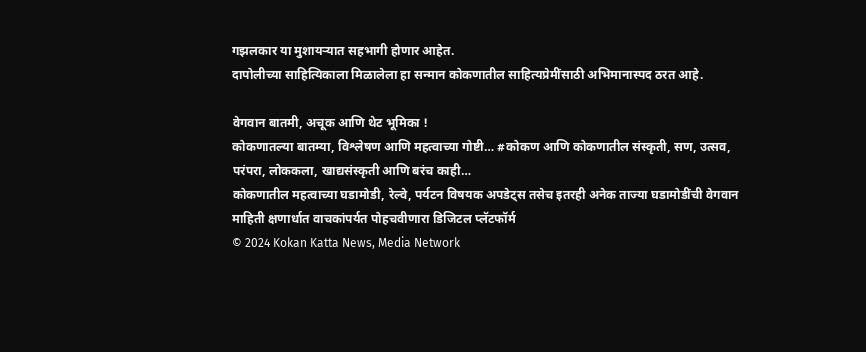गझलकार या मुशायऱ्यात सहभागी होणार आहेत.
दापोलीच्या साहित्यिकाला मिळालेला हा सन्मान कोकणातील साहित्यप्रेमींसाठी अभिमानास्पद ठरत आहे.

वेगवान बातमी, अचूक आणि थेट भूमिका !
कोकणातल्या बातम्या, विश्लेषण आणि महत्वाच्या गोष्टी… #कोकण आणि कोकणातील संस्कृती, सण, उत्सव, परंपरा, लोककला, खाद्यसंस्कृती आणि बरंच काही…
कोकणातील महत्वाच्या घडामोडी, रेल्वे, पर्यटन विषयक अपडेट्स तसेच इतरही अनेक ताज्या घडामोडींची वेगवान माहिती क्षणार्धात वाचकांपर्यत पोहचवीणारा डिजिटल प्लॅटफॉर्म
© 2024 Kokan Katta News, Media Network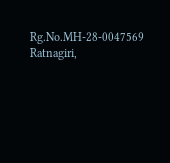Rg.No.MH-28-0047569
Ratnagiri,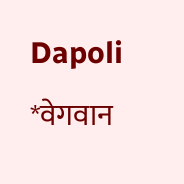Dapoli
*वेगवान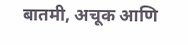बातमी, अचूक आणि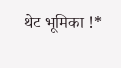थेट भूमिका !*